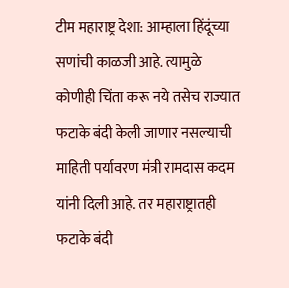टीम महाराष्ट्र देशा: आम्हाला हिंदूंच्या सणांची काळजी आहे. त्यामुळे कोणीही चिंता करू नये तसेच राज्यात फटाके बंदी केली जाणार नसल्याची माहिती पर्यावरण मंत्री रामदास कदम यांनी दिली आहे. तर महाराष्ट्रातही फटाके बंदी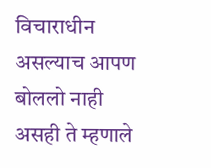विचाराधीन असल्याच आपण बोललो नाही असही ते म्हणाले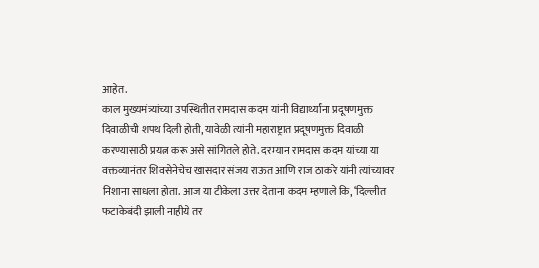आहेत.
काल मुख्यमंत्र्यांच्या उपस्थितीत रामदास कदम यांनी विद्यार्थ्यांना प्रदूषणमुक्त दिवाळीची शपथ दिली होती, यावेळी त्यांनी महाराष्ट्रात प्रदूषणमुक्त दिवाळी करण्यासाठी प्रयत्न करू असे सांगितले होते. दरम्यान रामदास कदम यांच्या या वक्तव्यानंतर शिवसेनेचेच खासदार संजय राऊत आणि राज ठाकरे यांनी त्यांच्यावर निशाना साधला होता. आज या टीकेला उत्तर देताना कदम म्हणाले कि, ‘दिल्लीत फटाकेबंदी झाली नाहीये तर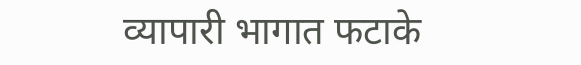व्यापारी भागात फटाके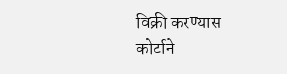विक्री करण्यास कोर्टाने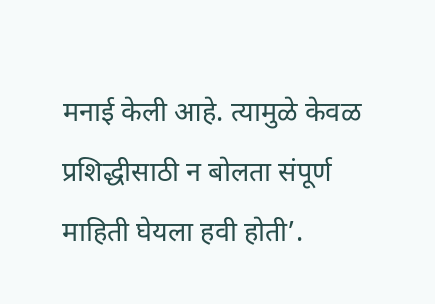मनाई केली आहे. त्यामुळे केवळ प्रशिद्धीसाठी न बोलता संपूर्ण माहिती घेयला हवी होती’.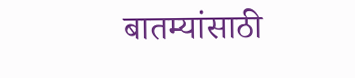बातम्यांसाठी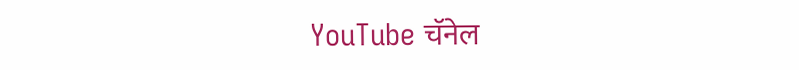YouTube चॅनेल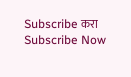Subscribe करा
Subscribe Now